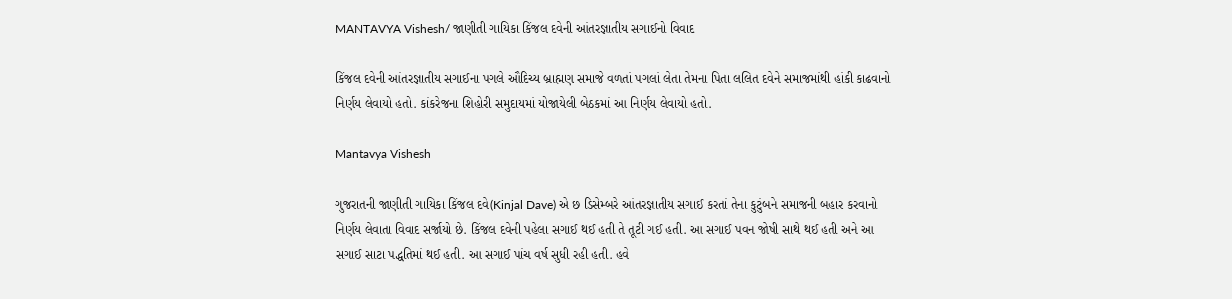MANTAVYA Vishesh/ જાણીતી ગાયિકા કિંજલ દવેની આંતરજ્ઞાતીય સગાઈનો વિવાદ

કિંજલ દવેની આંતરજ્ઞાતીય સગાઈના પગલે ઔદિચ્ય બ્રાહ્મણ સમાજે વળતાં પગલાં લેતા તેમના પિતા લલિત દવેને સમાજમાંથી હાંકી કાઢવાનો નિર્ણય લેવાયો હતો. કાંકરેજના શિહોરી સમુદાયમાં યોજાયેલી બેઠકમાં આ નિર્ણય લેવાયો હતો.

Mantavya Vishesh

ગુજરાતની જાણીતી ગાયિકા કિંજલ દવે(Kinjal Dave) એ છ ડિસેમ્બરે આંતરજ્ઞાતીય સગાઈ કરતાં તેના કુટુંબને સમાજની બહાર કરવાનો નિર્ણય લેવાતા વિવાદ સર્જાયો છે. કિંજલ દવેની પહેલા સગાઈ થઈ હતી તે તૂટી ગઈ હતી. આ સગાઈ પવન જોષી સાથે થઈ હતી અને આ સગાઈ સાટા પદ્ધતિમાં થઈ હતી. આ સગાઈ પાંચ વર્ષ સુધી રહી હતી. હવે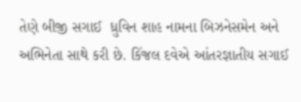તેણે બીજી સગાઈ  ધ્રુવિન શાહ નામના બિઝનેસમેન અને અભિનેતા સાથે કરી છે. કિંજલ દવેએ આંતરજ્ઞાતીય સગાઈ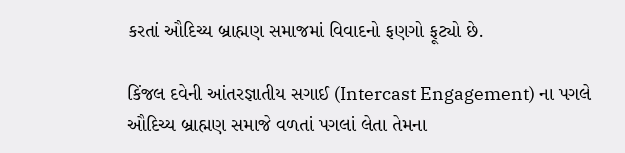કરતાં ઔદિચ્ય બ્રાહ્મણ સમાજમાં વિવાદનો ફણગો ફૂટ્યો છે.

કિંજલ દવેની આંતરજ્ઞાતીય સગાઈ (Intercast Engagement) ના પગલે ઔદિચ્ય બ્રાહ્મણ સમાજે વળતાં પગલાં લેતા તેમના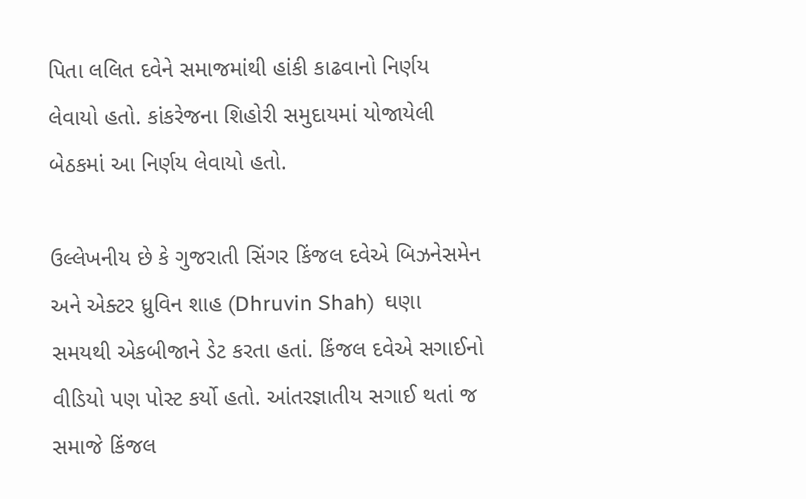પિતા લલિત દવેને સમાજમાંથી હાંકી કાઢવાનો નિર્ણય લેવાયો હતો. કાંકરેજના શિહોરી સમુદાયમાં યોજાયેલી બેઠકમાં આ નિર્ણય લેવાયો હતો.

ઉલ્લેખનીય છે કે ગુજરાતી સિંગર કિંજલ દવેએ બિઝનેસમેન અને એક્ટર ધ્રુવિન શાહ (Dhruvin Shah)  ઘણા સમયથી એકબીજાને ડેટ કરતા હતાં. કિંજલ દવેએ સગાઈનો વીડિયો પણ પોસ્ટ કર્યો હતો. આંતરજ્ઞાતીય સગાઈ થતાં જ સમાજે કિંજલ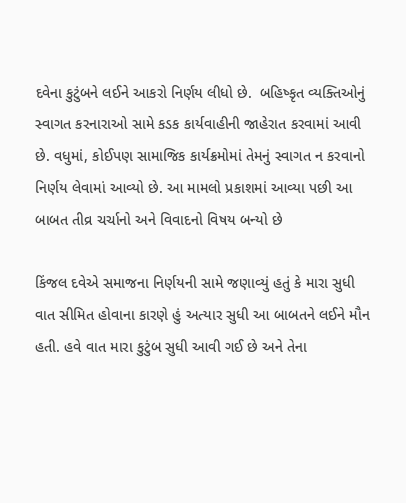દવેના કુટુંબને લઈને આકરો નિર્ણય લીધો છે.  બહિષ્કૃત વ્યક્તિઓનું સ્વાગત કરનારાઓ સામે કડક કાર્યવાહીની જાહેરાત કરવામાં આવી છે. વધુમાં, કોઈપણ સામાજિક કાર્યક્રમોમાં તેમનું સ્વાગત ન કરવાનો નિર્ણય લેવામાં આવ્યો છે. આ મામલો પ્રકાશમાં આવ્યા પછી આ બાબત તીવ્ર ચર્ચાનો અને વિવાદનો વિષય બન્યો છે

કિંજલ દવેએ સમાજના નિર્ણયની સામે જણાવ્યું હતું કે મારા સુધી વાત સીમિત હોવાના કારણે હું અત્યાર સુધી આ બાબતને લઈને મૌન હતી. હવે વાત મારા કુટુંબ સુધી આવી ગઈ છે અને તેના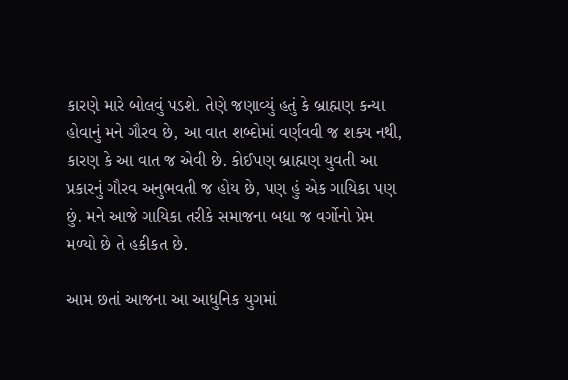કારણે મારે બોલવું પડશે. તેણે જણાવ્યું હતું કે બ્રાહ્મણ કન્યા હોવાનું મને ગૌરવ છે, આ વાત શબ્દોમાં વર્ણવવી જ શક્ય નથી, કારણ કે આ વાત જ એવી છે. કોઈપણ બ્રાહ્મણ યુવતી આ પ્રકારનું ગૌરવ અનુભવતી જ હોય છે, પણ હું એક ગાયિકા પણ છું. મને આજે ગાયિકા તરીકે સમાજના બધા જ વર્ગોનો પ્રેમ મળ્યો છે તે હકીકત છે.

આમ છતાં આજના આ આધુનિક યુગમાં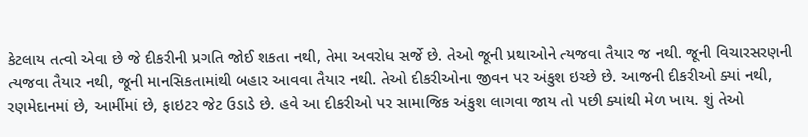કેટલાય તત્વો એવા છે જે દીકરીની પ્રગતિ જોઈ શકતા નથી, તેમા અવરોધ સર્જે છે. તેઓ જૂની પ્રથાઓને ત્યજવા તૈયાર જ નથી. જૂની વિચારસરણની ત્યજવા તૈયાર નથી, જૂની માનસિકતામાંથી બહાર આવવા તૈયાર નથી. તેઓ દીકરીઓના જીવન પર અંકુશ ઇચ્છે છે. આજની દીકરીઓ ક્યાં નથી, રણમેદાનમાં છે, આર્મીમાં છે, ફાઇટર જેટ ઉડાડે છે. હવે આ દીકરીઓ પર સામાજિક અંકુશ લાગવા જાય તો પછી ક્યાંથી મેળ ખાય. શું તેઓ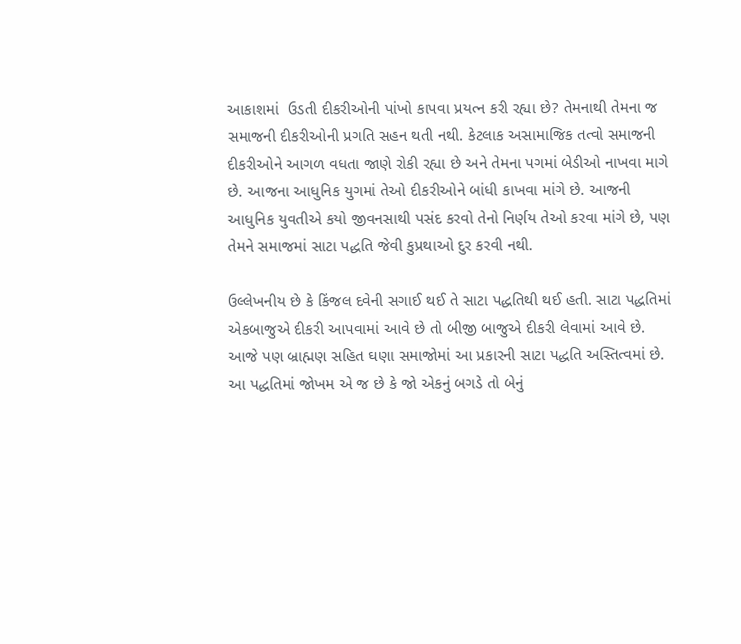આકાશમાં  ઉડતી દીકરીઓની પાંખો કાપવા પ્રયત્ન કરી રહ્યા છે? તેમનાથી તેમના જ સમાજની દીકરીઓની પ્રગતિ સહન થતી નથી. કેટલાક અસામાજિક તત્વો સમાજની દીકરીઓને આગળ વધતા જાણે રોકી રહ્યા છે અને તેમના પગમાં બેડીઓ નાખવા માગે છે. આજના આધુનિક યુગમાં તેઓ દીકરીઓને બાંધી કાખવા માંગે છે. આજની આધુનિક યુવતીએ કયો જીવનસાથી પસંદ કરવો તેનો નિર્ણય તેઓ કરવા માંગે છે, પણ તેમને સમાજમાં સાટા પદ્ધતિ જેવી કુપ્રથાઓ દુર કરવી નથી.

ઉલ્લેખનીય છે કે કિંજલ દવેની સગાઈ થઈ તે સાટા પદ્ધતિથી થઈ હતી. સાટા પદ્ધતિમાં એકબાજુએ દીકરી આપવામાં આવે છે તો બીજી બાજુએ દીકરી લેવામાં આવે છે. આજે પણ બ્રાહ્મણ સહિત ઘણા સમાજોમાં આ પ્રકારની સાટા પદ્ધતિ અસ્તિત્વમાં છે. આ પદ્ધતિમાં જોખમ એ જ છે કે જો એકનું બગડે તો બેનું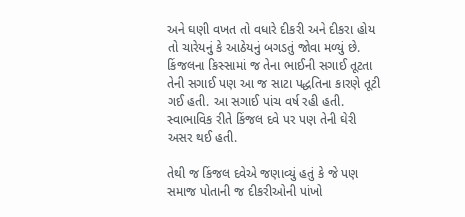અને ઘણી વખત તો વધારે દીકરી અને દીકરા હોય તો ચારેયનું કે આઠેયનું બગડતું જોવા મળ્યું છે. કિંજલના કિસ્સામાં જ તેના ભાઈની સગાઈ તૂટતા તેની સગાઈ પણ આ જ સાટા પદ્ધતિના કારણે તૂટી ગઈ હતી. આ સગાઈ પાંચ વર્ષ રહી હતી. સ્વાભાવિક રીતે કિંજલ દવે પર પણ તેની ઘેરી અસર થઈ હતી.

તેથી જ કિંજલ દવેએ જણાવ્યું હતું કે જે પણ સમાજ પોતાની જ દીકરીઓની પાંખો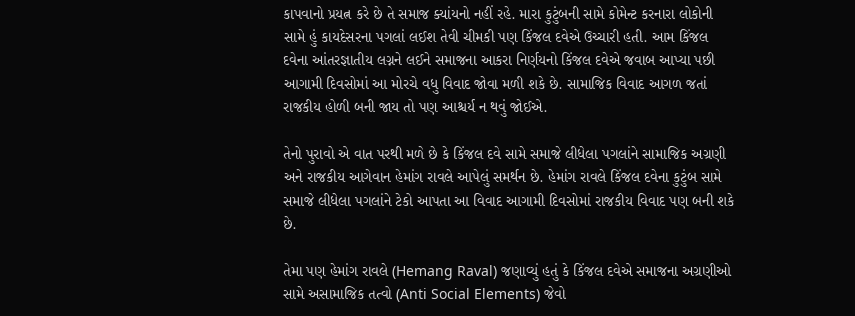કાપવાનો પ્રયત્ન કરે છે તે સમાજ ક્યાંયનો નહીં રહે. મારા કુટુંબની સામે કોમેન્ટ કરનારા લોકોની સામે હું કાયદેસરના પગલાં લઈશ તેવી ચીમકી પણ કિંજલ દવેએ ઉચ્ચારી હતી. આમ કિંજલ દવેના આંતરજ્ઞાતીય લગ્નને લઈને સમાજના આકરા નિર્ણયનો કિંજલ દવેએ જવાબ આપ્યા પછી આગામી દિવસોમાં આ મોરચે વધુ વિવાદ જોવા મળી શકે છે. સામાજિક વિવાદ આગળ જતાં રાજકીય હોળી બની જાય તો પણ આશ્ચર્ય ન થવું જોઈએ.

તેનો પુરાવો એ વાત પરથી મળે છે કે કિંજલ દવે સામે સમાજે લીધેલા પગલાંને સામાજિક અગ્રણી અને રાજકીય આગેવાન હેમાંગ રાવલે આપેલું સમર્થન છે. હેમાંગ રાવલે કિંજલ દવેના કુટુંબ સામે સમાજે લીધેલા પગલાંને ટેકો આપતા આ વિવાદ આગામી દિવસોમાં રાજકીય વિવાદ પણ બની શકે છે.

તેમા પણ હેમાંગ રાવલે (Hemang Raval) જણાવ્યું હતું કે કિંજલ દવેએ સમાજના અગ્રણીઓ સામે અસામાજિક તત્વો (Anti Social Elements) જેવો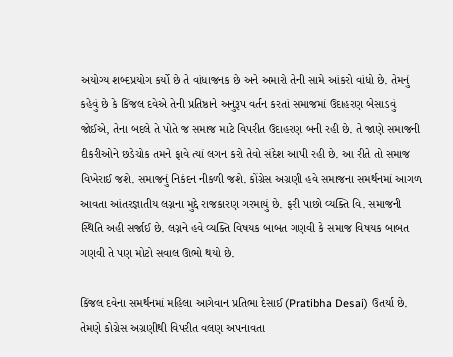અયોગ્ય શબ્દપ્રયોગ કર્યો છે તે વાંધાજનક છે અને અમારો તેની સામે આંકરો વાંધો છે. તેમનું કહેવું છે કે કિંજલ દવેએ તેની પ્રતિષ્ઠાને અનુરૂપ વર્તન કરતાં સમાજમાં ઉદાહરણ બેસાડવું જોઈએ, તેના બદલે તે પોતે જ સમાજ માટે વિપરીત ઉદાહરણ બની રહી છે. તે જાણે સમાજની દીકરીઓને છડેચોક તમને ફાવે ત્યાં લગન કરો તેવો સંદેશ આપી રહી છે. આ રીતે તો સમાજ વિખેરાઈ જશે. સમાજનું નિકંદન નીકળી જશે. કોંગ્રેસ અગ્રણી હવે સમાજના સમર્થનમાં આગળ આવતા આંતરજ્ઞાતીય લગ્નના મુદ્દે રાજકારણ ગરમાયું છે. ફરી પાછો વ્યક્તિ વિ. સમાજની સ્થિતિ અહી સર્જાઈ છે. લગ્નને હવે વ્યક્તિ વિષયક બાબત ગણવી કે સમાજ વિષયક બાબત ગણવી તે પણ મોટો સવાલ ઊભો થયો છે.

કિંજલ દવેના સમર્થનમાં મહિલા આગેવાન પ્રતિભા દેસાઈ (Pratibha Desai) ઉતર્યા છે. તેમણે કોગ્રેસ અગ્રણીથી વિપરીત વલણ અપનાવતા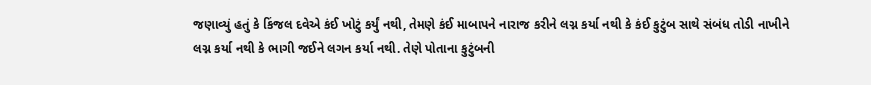જણાવ્યું હતું કે કિંજલ દવેએ કંઈ ખોટું કર્યું નથી, તેમણે કંઈ માબાપને નારાજ કરીને લગ્ન કર્યા નથી કે કંઈ કુટુંબ સાથે સંબંધ તોડી નાખીને લગ્ન કર્યા નથી કે ભાગી જઈને લગન કર્યા નથી. તેણે પોતાના કુટુંબની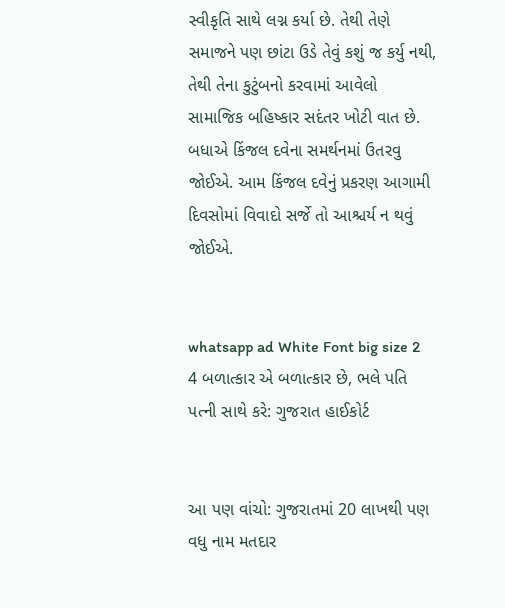સ્વીકૃતિ સાથે લગ્ન કર્યા છે. તેથી તેણે સમાજને પણ છાંટા ઉડે તેવું કશું જ કર્યુ નથી, તેથી તેના કુટુંબનો કરવામાં આવેલો સામાજિક બહિષ્કાર સદંતર ખોટી વાત છે. બધાએ કિંજલ દવેના સમર્થનમાં ઉતરવુ જોઈએ. આમ કિંજલ દવેનું પ્રકરણ આગામી દિવસોમાં વિવાદો સર્જે તો આશ્ચર્ય ન થવું જોઈએ.


whatsapp ad White Font big size 2 4 બળાત્કાર એ બળાત્કાર છે, ભલે પતિ પત્ની સાથે કરે: ગુજરાત હાઈકોર્ટ


આ પણ વાંચો: ગુજરાતમાં 20 લાખથી પણ વધુ નામ મતદાર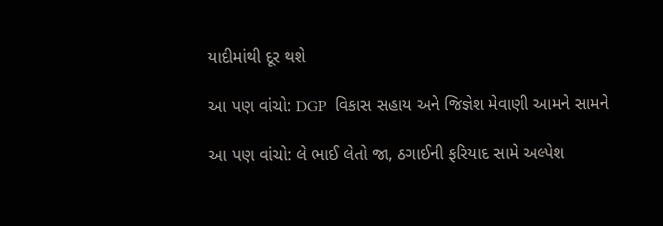યાદીમાંથી દૂર થશે

આ પણ વાંચો: DGP  વિકાસ સહાય અને જિજ્ઞેશ મેવાણી આમને સામને

આ પણ વાંચો: લે ભાઈ લેતો જા, ઠગાઈની ફરિયાદ સામે અલ્પેશ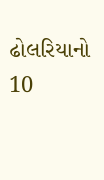ઢોલરિયાનો 10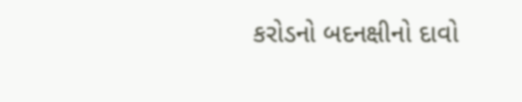કરોડનો બદનક્ષીનો દાવો